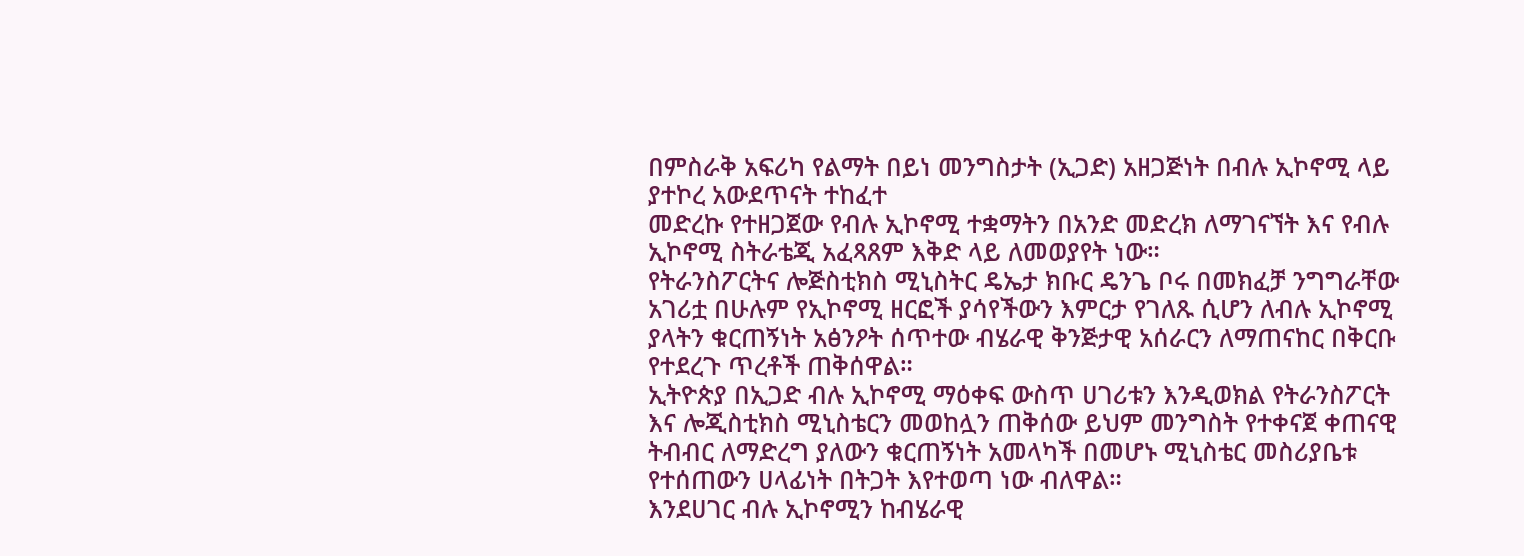በምስራቅ አፍሪካ የልማት በይነ መንግስታት (ኢጋድ) አዘጋጅነት በብሉ ኢኮኖሚ ላይ ያተኮረ አውደጥናት ተከፈተ
መድረኩ የተዘጋጀው የብሉ ኢኮኖሚ ተቋማትን በአንድ መድረክ ለማገናኘት እና የብሉ ኢኮኖሚ ስትራቴጂ አፈጻጸም እቅድ ላይ ለመወያየት ነው።
የትራንስፖርትና ሎጅስቲክስ ሚኒስትር ዴኤታ ክቡር ዴንጌ ቦሩ በመክፈቻ ንግግራቸው አገሪቷ በሁሉም የኢኮኖሚ ዘርፎች ያሳየችውን እምርታ የገለጹ ሲሆን ለብሉ ኢኮኖሚ ያላትን ቁርጠኝነት አፅንዖት ሰጥተው ብሄራዊ ቅንጅታዊ አሰራርን ለማጠናከር በቅርቡ የተደረጉ ጥረቶች ጠቅሰዋል።
ኢትዮጵያ በኢጋድ ብሉ ኢኮኖሚ ማዕቀፍ ውስጥ ሀገሪቱን እንዲወክል የትራንስፖርት እና ሎጂስቲክስ ሚኒስቴርን መወከሏን ጠቅሰው ይህም መንግስት የተቀናጀ ቀጠናዊ ትብብር ለማድረግ ያለውን ቁርጠኝነት አመላካች በመሆኑ ሚኒስቴር መስሪያቤቱ የተሰጠውን ሀላፊነት በትጋት እየተወጣ ነው ብለዋል።
እንደሀገር ብሉ ኢኮኖሚን ከብሄራዊ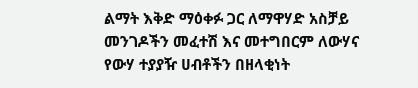ልማት እቅድ ማዕቀፉ ጋር ለማዋሃድ አስቻይ መንገዶችን መፈተሽ እና መተግበርም ለውሃና የውሃ ተያያዥ ሀብቶችን በዘላቂነት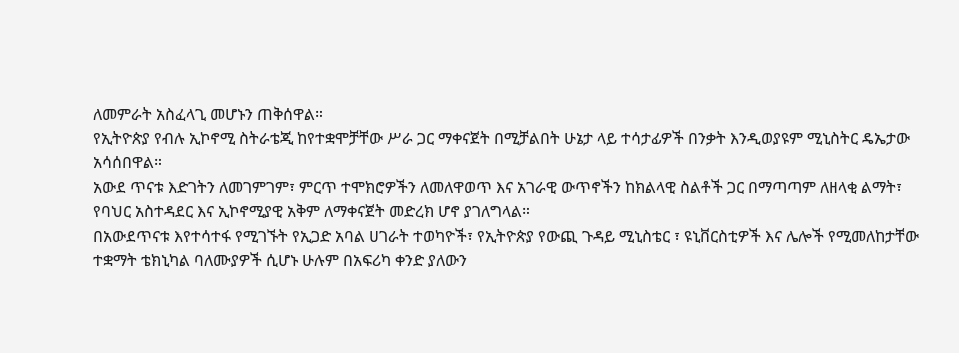ለመምራት አስፈላጊ መሆኑን ጠቅሰዋል።
የኢትዮጵያ የብሉ ኢኮኖሚ ስትራቴጂ ከየተቋሞቻቸው ሥራ ጋር ማቀናጀት በሚቻልበት ሁኔታ ላይ ተሳታፊዎች በንቃት እንዲወያዩም ሚኒስትር ዴኤታው አሳሰበዋል።
አውደ ጥናቱ እድገትን ለመገምገም፣ ምርጥ ተሞክሮዎችን ለመለዋወጥ እና አገራዊ ውጥኖችን ከክልላዊ ስልቶች ጋር በማጣጣም ለዘላቂ ልማት፣ የባህር አስተዳደር እና ኢኮኖሚያዊ አቅም ለማቀናጀት መድረክ ሆኖ ያገለግላል።
በአውደጥናቱ እየተሳተፋ የሚገኙት የኢጋድ አባል ሀገራት ተወካዮች፣ የኢትዮጵያ የውጪ ጉዳይ ሚኒስቴር ፣ ዩኒቨርስቲዎች እና ሌሎች የሚመለከታቸው ተቋማት ቴክኒካል ባለሙያዎች ሲሆኑ ሁሉም በአፍሪካ ቀንድ ያለውን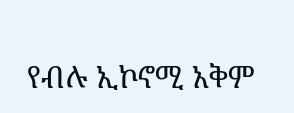የብሉ ኢኮኖሚ አቅም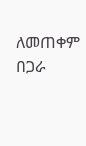ለመጠቀም በጋራ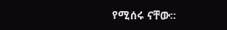የሚሰሩ ናቸው።